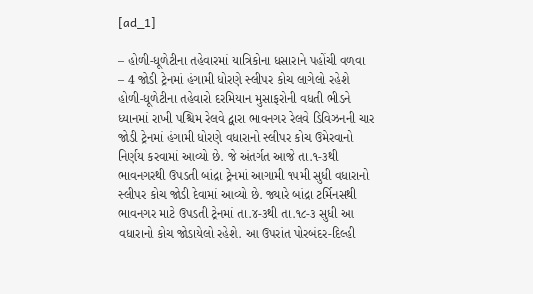[ad_1]

– હોળી-ધૂળેટીના તહેવારમાં યાત્રિકોના ધસારાને પહોંચી વળવા
– 4 જોડી ટ્રેનમાં હંગામી ધોરણે સ્લીપર કોચ લાગેલો રહેશે
હોળી-ધૂળેટીના તહેવારો દરમિયાન મુસાફરોની વધતી ભીડને ધ્યાનમાં રાખી પશ્ચિમ રેલવે દ્વારા ભાવનગર રેલવે ડિવિઝનની ચાર જોડી ટ્રેનમાં હંગામી ધોરણે વધારાનો સ્લીપર કોચ ઉમેરવાનો નિર્ણય કરવામાં આવ્યો છે. જે અંતર્ગત આજે તા.૧-૩થી ભાવનગરથી ઉપડતી બાંદ્રા ટ્રેનમાં આગામી ૧૫મી સુધી વધારાનો સ્લીપર કોચ જોડી દેવામાં આવ્યો છે. જ્યારે બાંદ્રા ટર્મિનસથી ભાવનગર માટે ઉપડતી ટ્રેનમાં તા.૪-૩થી તા.૧૮-૩ સુધી આ વધારાનો કોચ જોડાયેલો રહેશે. આ ઉપરાંત પોરબંદર-દિલ્હી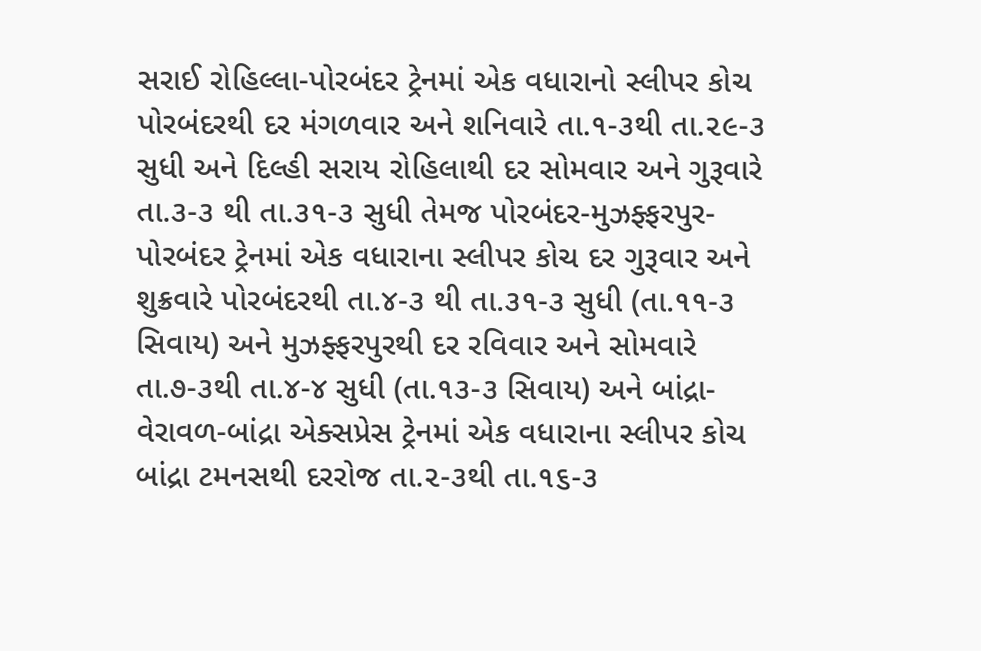સરાઈ રોહિલ્લા-પોરબંદર ટ્રેનમાં એક વધારાનો સ્લીપર કોચ પોરબંદરથી દર મંગળવાર અને શનિવારે તા.૧-૩થી તા.૨૯-૩ સુધી અને દિલ્હી સરાય રોહિલાથી દર સોમવાર અને ગુરૂવારે તા.૩-૩ થી તા.૩૧-૩ સુધી તેમજ પોરબંદર-મુઝફ્ફરપુર-પોરબંદર ટ્રેનમાં એક વધારાના સ્લીપર કોચ દર ગુરૂવાર અને શુક્રવારે પોરબંદરથી તા.૪-૩ થી તા.૩૧-૩ સુધી (તા.૧૧-૩ સિવાય) અને મુઝફ્ફરપુરથી દર રવિવાર અને સોમવારે તા.૭-૩થી તા.૪-૪ સુધી (તા.૧૩-૩ સિવાય) અને બાંદ્રા-વેરાવળ-બાંદ્રા એક્સપ્રેસ ટ્રેનમાં એક વધારાના સ્લીપર કોચ બાંદ્રા ટમનસથી દરરોજ તા.૨-૩થી તા.૧૬-૩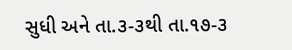સુધી અને તા.૩-૩થી તા.૧૭-૩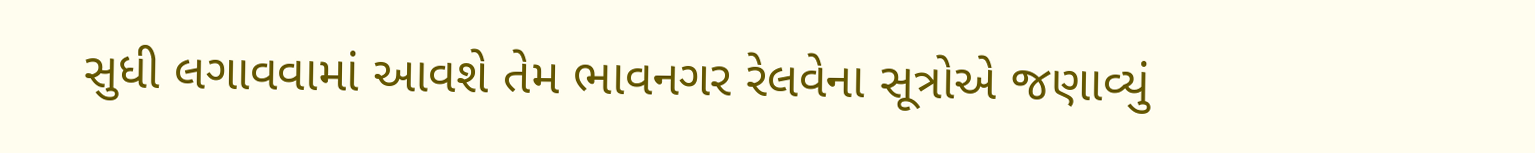સુધી લગાવવામાં આવશે તેમ ભાવનગર રેલવેના સૂત્રોએ જણાવ્યું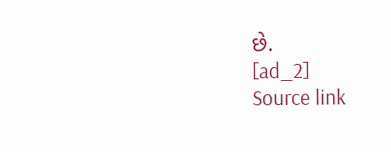છે.
[ad_2]
Source link